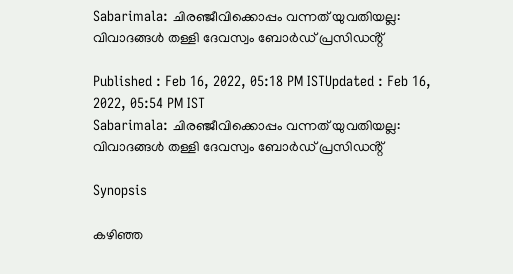Sabarimala: ചിരഞ്ജീവിക്കൊപ്പം വന്നത് യുവതിയല്ല: വിവാദങ്ങൾ തള്ളി ദേവസ്വം ബോർഡ് പ്രസിഡൻ്റ്

Published : Feb 16, 2022, 05:18 PM ISTUpdated : Feb 16, 2022, 05:54 PM IST
Sabarimala: ചിരഞ്ജീവിക്കൊപ്പം വന്നത് യുവതിയല്ല: വിവാദങ്ങൾ തള്ളി ദേവസ്വം ബോർഡ് പ്രസിഡൻ്റ്

Synopsis

കഴിഞ്ഞ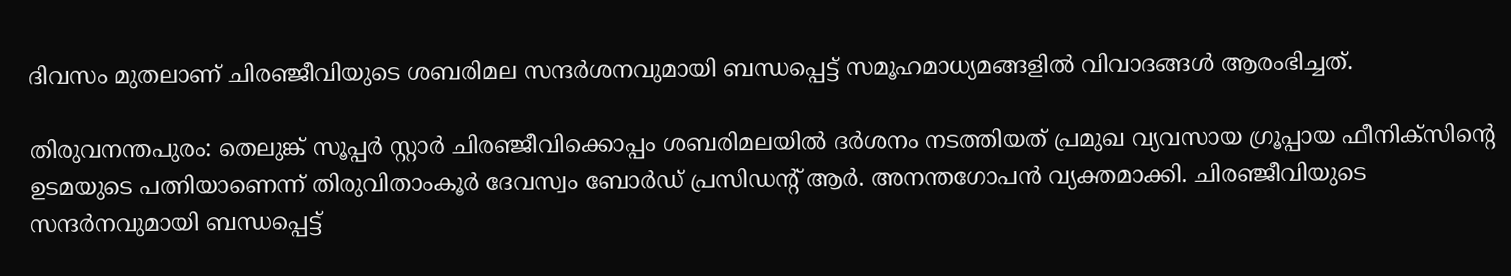ദിവസം മുതലാണ് ചിരഞ്ജീവിയുടെ ശബരിമല സന്ദർശനവുമായി ബന്ധപ്പെട്ട് സമൂഹമാധ്യമങ്ങളിൽ വിവാദങ്ങൾ ആരംഭിച്ചത്.

തിരുവനന്തപുരം: തെലുങ്ക് സൂപ്പർ സ്റ്റാർ ചിരഞ്ജീവിക്കൊപ്പം ശബരിമലയിൽ ദർശനം നടത്തിയത് പ്രമുഖ വ്യവസായ ഗ്രൂപ്പായ ഫീനിക്സിൻ്റെ  ഉടമയുടെ പത്നിയാണെന്ന് തിരുവിതാംകൂർ ദേവസ്വം ബോർഡ് പ്രസിഡൻ്റ് ആർ. അനന്തഗോപൻ വ്യക്തമാക്കി. ചിരഞ്ജീവിയുടെ സന്ദർനവുമായി ബന്ധപ്പെട്ട്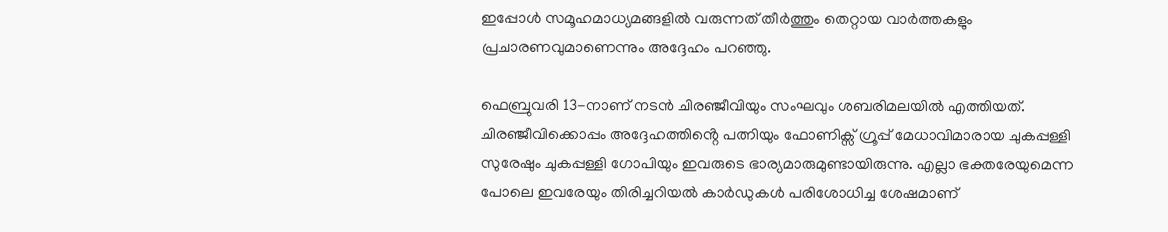ഇപ്പോൾ സമൂഹമാധ്യമങ്ങളിൽ വരുന്നത് തീർത്തും തെറ്റായ വാർത്തകളും പ്രചാരണവുമാണെന്നും അദ്ദേഹം പറഞ്ഞു.

ഫെബ്രുവരി 13-നാണ് നടൻ ചിരഞ്ജീവിയും സംഘവും ശബരിമലയിൽ എത്തിയത്. ചിരഞ്ജീവിക്കൊപ്പം അദ്ദേഹത്തിൻ്റെ പത്നിയും ഫോണിക്സ് ഗ്രൂപ്പ് മേധാവിമാരായ ചുകപ്പള്ളി സുരേഷും ചുകപ്പള്ളി ഗോപിയും ഇവരുടെ ഭാര്യമാരുമുണ്ടായിരുന്നു. എല്ലാ ഭക്തരേയുമെന്ന പോലെ ഇവരേയും തിരിച്ചറിയൽ കാർഡുകൾ പരിശോധിച്ച ശേഷമാണ്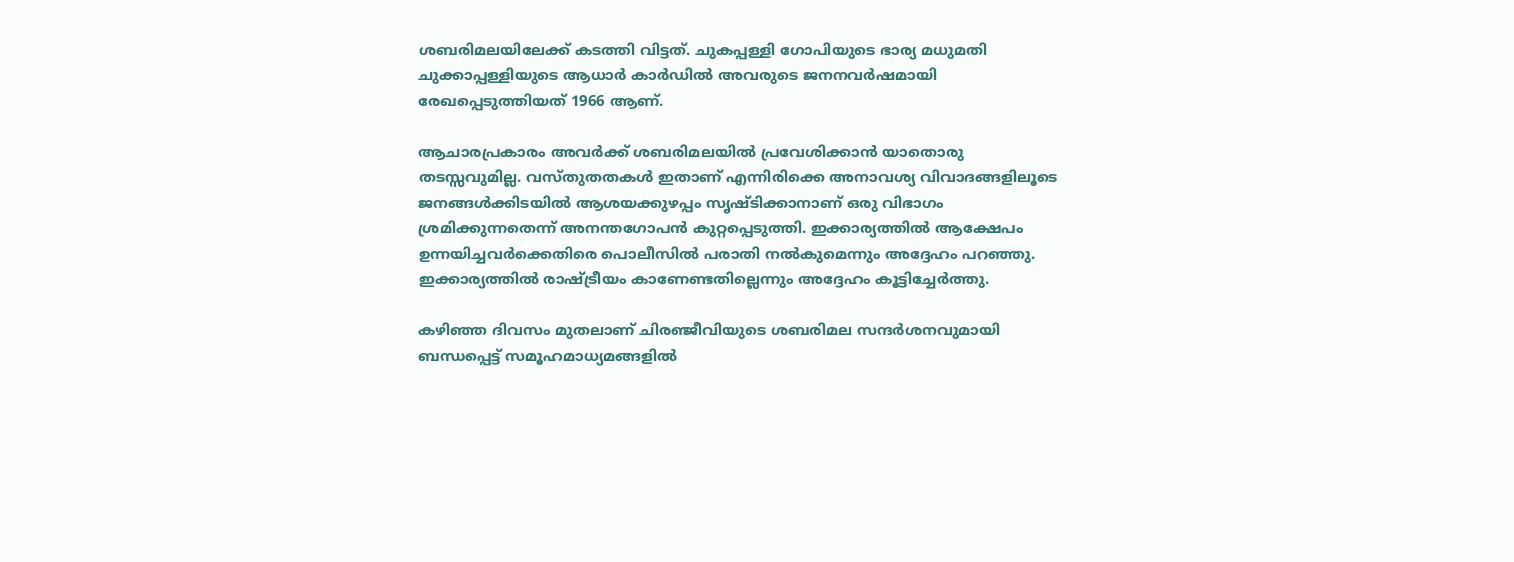ശബരിമലയിലേക്ക് കടത്തി വിട്ടത്. ചുകപ്പള്ളി ഗോപിയുടെ ഭാര്യ മധുമതി ചുക്കാപ്പള്ളിയുടെ ആധാർ കാർഡിൽ അവരുടെ ജനനവർഷമായി രേഖപ്പെടുത്തിയത് 1966 ആണ്.

ആചാരപ്രകാരം അവർക്ക് ശബരിമലയിൽ പ്രവേശിക്കാൻ യാതൊരു തടസ്സവുമില്ല. വസ്തുതതകൾ ഇതാണ് എന്നിരിക്കെ അനാവശ്യ വിവാദങ്ങളിലൂടെ ജനങ്ങൾക്കിടയിൽ ആശയക്കുഴപ്പം സൃഷ്ടിക്കാനാണ് ഒരു വിഭാഗം ശ്രമിക്കുന്നതെന്ന് അനന്തഗോപൻ കുറ്റപ്പെടുത്തി. ഇക്കാര്യത്തിൽ ആക്ഷേപം ഉന്നയിച്ചവർക്കെതിരെ പൊലീസിൽ പരാതി നൽകുമെന്നും അദ്ദേഹം പറഞ്ഞു. ഇക്കാര്യത്തിൽ രാഷ്ട്രീയം കാണേണ്ടതില്ലെന്നും അദ്ദേഹം കൂട്ടിച്ചേർത്തു.

കഴിഞ്ഞ ദിവസം മുതലാണ് ചിരഞ്ജീവിയുടെ ശബരിമല സന്ദർശനവുമായി ബന്ധപ്പെട്ട് സമൂഹമാധ്യമങ്ങളിൽ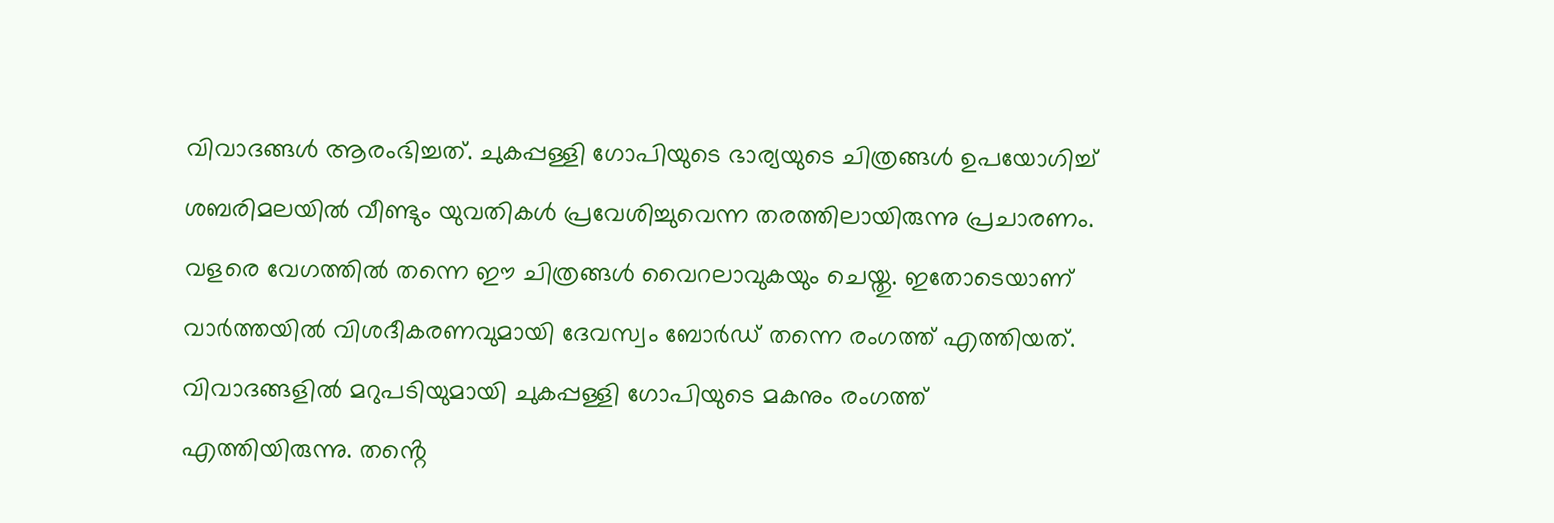വിവാദങ്ങൾ ആരംഭിച്ചത്. ചുകപ്പള്ളി ഗോപിയുടെ ഭാര്യയുടെ ചിത്രങ്ങൾ ഉപയോഗിച്ച് ശബരിമലയിൽ വീണ്ടും യുവതികൾ പ്രവേശിച്ചുവെന്ന തരത്തിലായിരുന്നു പ്രചാരണം. വളരെ വേഗത്തിൽ തന്നെ ഈ ചിത്രങ്ങൾ വൈറലാവുകയും ചെയ്തു. ഇതോടെയാണ് വാർത്തയിൽ വിശദീകരണവുമായി ദേവസ്വം ബോർഡ് തന്നെ രംഗത്ത് എത്തിയത്. വിവാദങ്ങളിൽ മറുപടിയുമായി ചുകപ്പള്ളി ഗോപിയുടെ മകനും രംഗത്ത് എത്തിയിരുന്നു. തൻ്റെ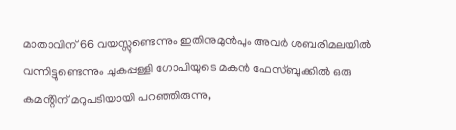മാതാവിന് 66 വയസ്സുണ്ടെന്നും ഇതിനുമുൻപും അവർ ശബരിമലയിൽ വന്നിട്ടുണ്ടെന്നും ചുകപ്പള്ളി ഗോപിയുടെ മകൻ ഫേസ്ബുക്കിൽ ഒരു കമൻ്റിന് മറുപടിയായി പറഞ്ഞിരുന്നു,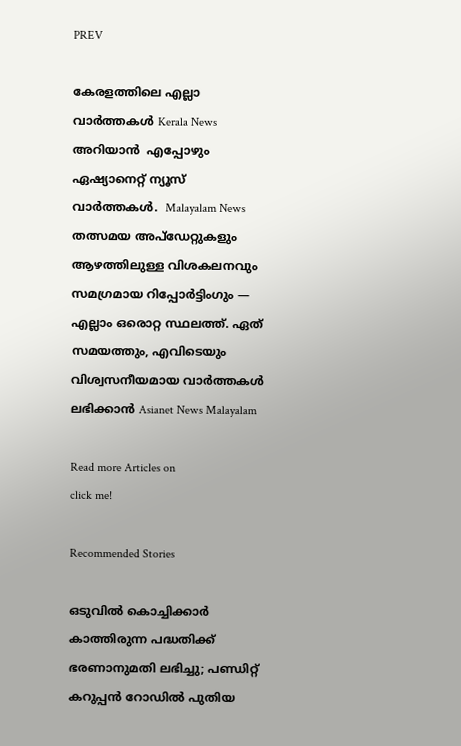PREV

കേരളത്തിലെ എല്ലാ വാർത്തകൾ Kerala News അറിയാൻ  എപ്പോഴും ഏഷ്യാനെറ്റ് ന്യൂസ് വാർത്തകൾ.  Malayalam News   തത്സമയ അപ്‌ഡേറ്റുകളും ആഴത്തിലുള്ള വിശകലനവും സമഗ്രമായ റിപ്പോർട്ടിംഗും — എല്ലാം ഒരൊറ്റ സ്ഥലത്ത്. ഏത് സമയത്തും, എവിടെയും വിശ്വസനീയമായ വാർത്തകൾ ലഭിക്കാൻ Asianet News Malayalam

Read more Articles on
click me!

Recommended Stories

ഒടുവിൽ കൊച്ചിക്കാർ കാത്തിരുന്ന പദ്ധതിക്ക് ഭരണാനുമതി ലഭിച്ചു; പണ്ഡിറ്റ് കറുപ്പൻ റോഡിൽ പുതിയ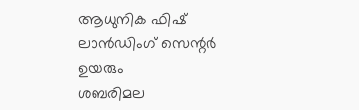ആധുനിക ഫിഷ് ലാൻഡിംഗ് സെന്റർ ഉയരും
ശബരിമല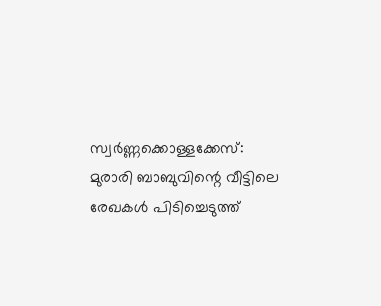സ്വർണ്ണക്കൊള്ളക്കേസ്: മുരാരി ബാബുവിന്റെ വീട്ടിലെ രേഖകൾ പിടിച്ചെടുത്ത്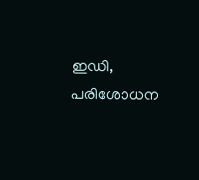ഇഡി, പരിശോധന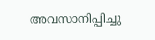അവസാനിപ്പിച്ചു